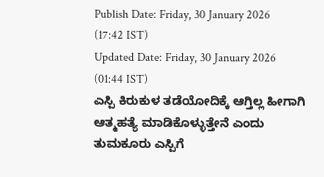Publish Date: Friday, 30 January 2026 (17:42 IST)
Updated Date: Friday, 30 January 2026 (01:44 IST)
ಎಸ್ಪಿ ಕಿರುಕುಳ ತಡೆಯೋದಿಕ್ಕೆ ಆಗ್ತಿಲ್ಲ ಹೀಗಾಗಿ ಆತ್ಮಹತ್ಯೆ ಮಾಡಿಕೊಳ್ಳುತ್ತೇನೆ ಎಂದು ತುಮಕೂರು ಎಸ್ಪಿಗೆ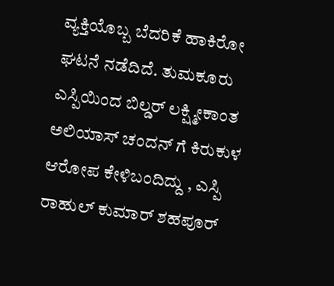ವ್ಯಕ್ತಿಯೊಬ್ಬ ಬೆದರಿಕೆ ಹಾಕಿರೋ ಘಟನೆ ನಡೆದಿದೆ. ತುಮಕೂರು ಎಸ್ಪಿಯಿಂದ ಬಿಲ್ಡರ್ ಲಕ್ಷ್ಮೀಕಾಂತ ಅಲಿಯಾಸ್ ಚಂದನ್ ಗೆ ಕಿರುಕುಳ ಆರೋಪ ಕೇಳಿಬಂದಿದ್ದು , ಎಸ್ಪಿ ರಾಹುಲ್ ಕುಮಾರ್ ಶಹಪೂರ್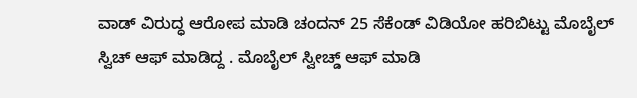ವಾಡ್ ವಿರುದ್ಧ ಆರೋಪ ಮಾಡಿ ಚಂದನ್ 25 ಸೆಕೆಂಡ್ ವಿಡಿಯೋ ಹರಿಬಿಟ್ಟು ಮೊಬೈಲ್ ಸ್ವಿಚ್ ಆಫ್ ಮಾಡಿದ್ದ . ಮೊಬೈಲ್ ಸ್ವೀಚ್ಡ್ ಆಫ್ ಮಾಡಿ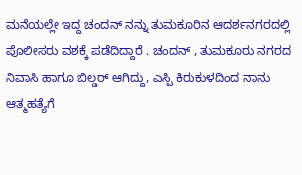ಮನೆಯಲ್ಲೇ ಇದ್ದ ಚಂದನ್ ನನ್ನು ತುಮಕೂರಿನ ಆದರ್ಶನಗರದಲ್ಲಿ ಪೊಲೀಸರು ವಶಕ್ಕೆ ಪಡೆದಿದ್ದಾರೆ . ಚಂದನ್ , ತುಮಕೂರು ನಗರದ ನಿವಾಸಿ ಹಾಗೂ ಬಿಲ್ಡರ್ ಆಗಿದ್ದು, ಎಸ್ಪಿ ಕಿರುಕುಳದಿಂದ ನಾನು ಆತ್ಮಹತ್ಯೆಗೆ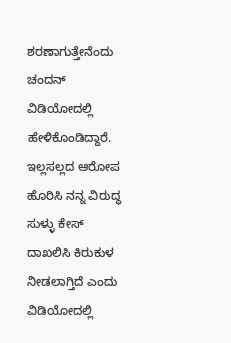ಶರಣಾಗುತ್ತೇನೆಂದು ಚಂದನ್ ವಿಡಿಯೋದಲ್ಲಿ ಹೇಳಿಕೊಂಡಿದ್ದಾರೆ. ಇಲ್ಲಸಲ್ಲದ ಆರೋಪ ಹೊರಿಸಿ ನನ್ನ ವಿರುದ್ಧ ಸುಳ್ಳು ಕೇಸ್ ದಾಖಲಿಸಿ ಕಿರುಕುಳ ನೀಡಲಾಗ್ತಿದೆ ಎಂದು ವಿಡಿಯೋದಲ್ಲಿ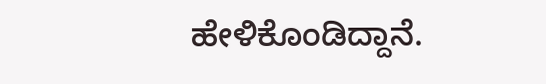ಹೇಳಿಕೊಂಡಿದ್ದಾನೆ.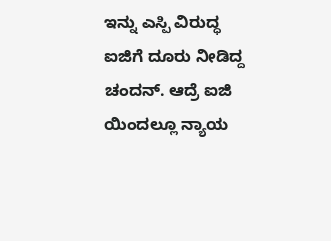ಇನ್ನು ಎಸ್ಪಿ ವಿರುದ್ಧ ಐಜಿಗೆ ದೂರು ನೀಡಿದ್ದ ಚಂದನ್. ಆದ್ರೆ ಐಜಿ ಯಿಂದಲ್ಲೂ ನ್ಯಾಯ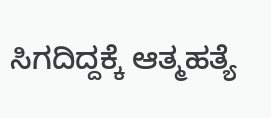ಸಿಗದಿದ್ದಕ್ಕೆ ಆತ್ಮಹತ್ಯೆ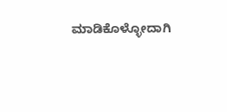ಮಾಡಿಕೊಳ್ಳೋದಾಗಿ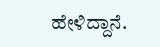ಹೇಳಿದ್ದಾನೆ.